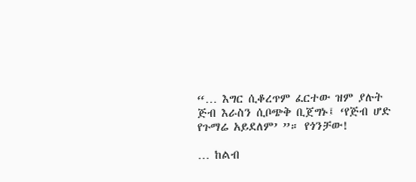“… እግር ሲቆረጥም ፈርተው ዝም ያሉት ጅብ እራስን ሲቦጭቅ ቢጀግኑ፤ ‘የጅብ ሆድ የጉማሬ አይደለም’ ”። የጎንቻው!

… ከልብ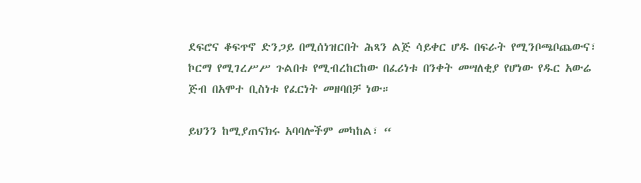ደፍሮና ቆፍጥኖ ድንጋይ በሚሰነዝርበት ሕጻን ልጅ ሳይቀር ሆዱ በፍራት የሚንቦጫቦጨውና፣ ኮርማ የሚገረሥሥ ጉልበቱ የሚብረከርከው በፈሪነቱ በንቀት መሣለቂያ የሆነው የዱር አውሬ ጅብ በአሞተ ቢስነቱ የፈርነት መዘባበቻ ነው።

ይህንን ከሚያጠናክሩ አባባሎችም መካከል፣ “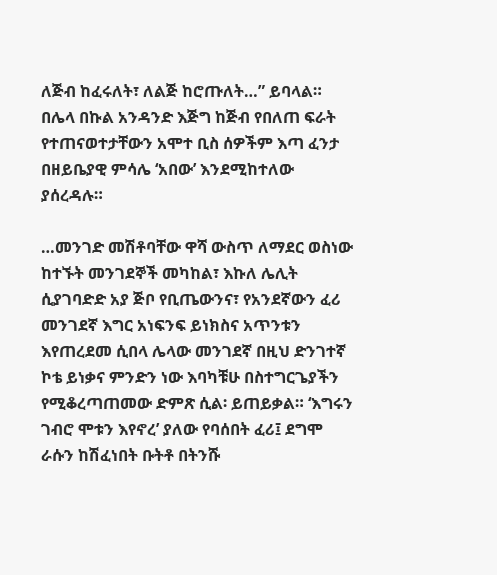ለጅብ ከፈሩለት፣ ለልጅ ከሮጡለት…” ይባላል።
በሌላ በኩል አንዳንድ እጅግ ከጅብ የበለጠ ፍራት የተጠናወተታቸውን አሞተ ቢስ ሰዎችም እጣ ፈንታ በዘይቤያዊ ምሳሌ ‘አበው’ እንደሚከተለው ያሰረዳሉ።

…መንገድ መሽቶባቸው ዋሻ ውስጥ ለማደር ወስነው ከተኙት መንገደኞች መካከል፣ እኩለ ሌሊት ሲያገባድድ አያ ጅቦ የቢጤውንና፣ የአንደኛውን ፈሪ መንገደኛ እግር አነፍንፍ ይነክስና አጥንቱን እየጠረደመ ሲበላ ሌላው መንገደኛ በዚህ ድንገተኛ ኮቴ ይነቃና ምንድን ነው እባካቹሁ በስተግርጌያችን የሚቆረጣጠመው ድምጽ ሲል፡ ይጠይቃል። ‘እግሩን ገብሮ ሞቱን እየኖረ’ ያለው የባሰበት ፈሪ፤ ደግሞ ራሱን ከሽፈነበት ቡትቶ በትንሹ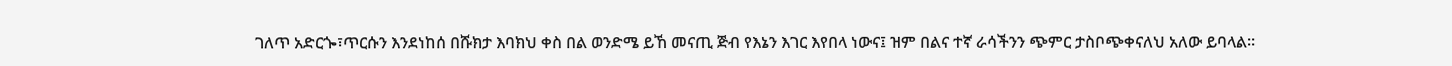ገለጥ አድርጐ፣ጥርሱን እንደነከሰ በሹክታ እባክህ ቀስ በል ወንድሜ ይኸ መናጢ ጅብ የእኔን እገር እየበላ ነውና፤ ዝም በልና ተኛ ራሳችንን ጭምር ታስቦጭቀናለህ አለው ይባላል።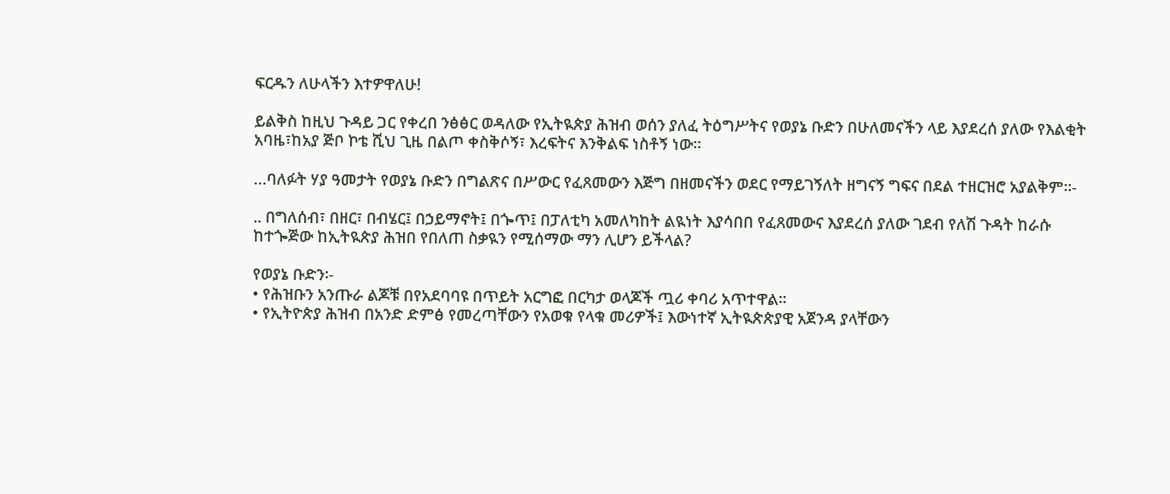ፍርዱን ለሁላችን እተዎዋለሁ!

ይልቅስ ከዚህ ጉዳይ ጋር የቀረበ ንፅፅር ወዳለው የኢትዪጵያ ሕዝብ ወሰን ያለፈ ትዕግሥትና የወያኔ ቡድን በሁለመናችን ላይ እያደረሰ ያለው የእልቂት አባዜ፣ከአያ ጅቦ ኮቴ ሺህ ጊዜ በልጦ ቀስቅሶኝ፣ እረፍትና እንቅልፍ ነስቶኝ ነው።

…ባለፉት ሃያ ዓመታት የወያኔ ቡድን በግልጽና በሥውር የፈጸመውን እጅግ በዘመናችን ወደር የማይገኝለት ዘግናኝ ግፍና በደል ተዘርዝሮ አያልቅም።-

.. በግለሰብ፣ በዘር፣ በብሄር፤ በኃይማኖት፤ በጐጥ፤ በፓለቲካ አመለካከት ልዪነት እያሳበበ የፈጸመውና እያደረሰ ያለው ገደብ የለሽ ጉዳት ከራሱ ከተጐጅው ከኢትዪጵያ ሕዝበ የበለጠ ስቃዪን የሚሰማው ማን ሊሆን ይችላል?

የወያኔ ቡድን፡-
• የሕዝቡን አንጡራ ልጆቹ በየአደባባዩ በጥይት አርግፎ በርካታ ወላጆች ጧሪ ቀባሪ አጥተዋል።
• የኢትዮጵያ ሕዝብ በአንድ ድምፅ የመረጣቸውን የአወቁ የላቁ መሪዎች፤ እውነተኛ ኢትዪጵጵያዊ አጀንዳ ያላቸውን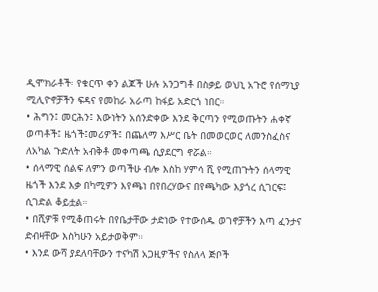ዲሞክራቶች፡ የቁርጥ ቀን ልጆች ሁሉ አንጋግቶ በስቃይ ወህኒ አጉሮ የሰማኒያ ሚሊዮኖቻችን ፍዳና የመከራ አራጣ ከፋይ አድርጎ ነበር።
• ሕግን፤ መርሕን፤ እውነትን አሰንድቀው እንደ ቅርጣን የሚወጡትን ሐቀኛ ወጣቶች፤ ዜጎች፤መሪዎች፤ በጨለማ እሥር ቤት በመወርወር ለመንስፈስና ለአካል ጉድለት አብቅቶ መቀጣጫ ሲያደርግ ኖሯል።
• ሰላማዊ ሰልፍ ለምን ወጣችሁ ብሎ እስከ ሃምሳ ሺ የሚጠጉትን ሰላማዊ ዜጎች እንደ እቃ በካሚዎን እየጫነ በየበረሃውና በየጫካው እያጎረ ሲገርፍ፤ ሲገድል ቆይቷል።
• በሺዎቹ የሚቆጠሩት በየቤታቸው ታድነው የተውሰዱ ወገኖቻችን እጣ ፈንታና ድብዛቸው እስካሁን አይታወቅም።
• እንደ ውሻ ያደለባቸውን ተናካሽ አጋዚዎችና የስለላ ጅቦች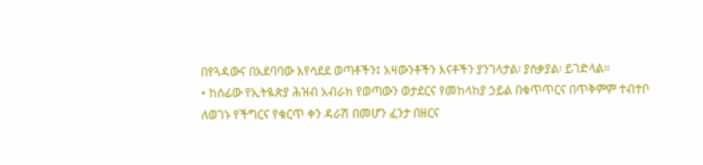በየጓዳውና በአደባባው እየሳደደ ወጣቶችን፤ አዛውንቶችን እናቶችን ያንገላታል፡ ያሰቃያል፡ ይገድላል።
• ከሰፊው የኢትዪጵያ ሕዝብ አብራክ የወጣውን ወታደርና የመከላከያ ኃይል በቁጥጥርና በጥቅምም ተብተቦ ለወገኑ የችግርና የቁርጥ ቀን ዳራሽ በመሆን ፈንታ በዘርና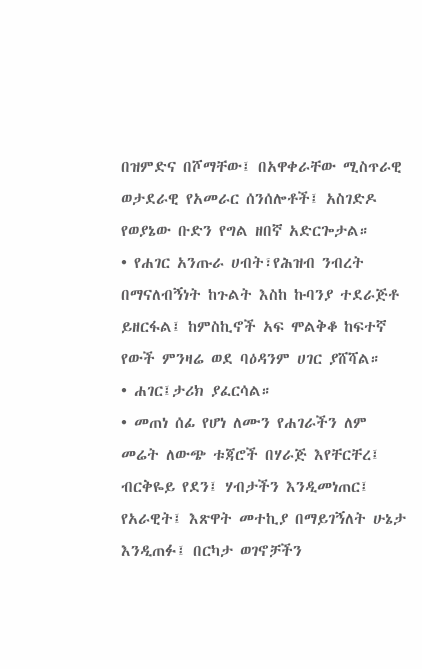በዝምድና በሾማቸው፤ በአዋቀራቸው ሚስጥራዊ ወታደራዊ የአመራር ሰንሰሎቶች፤ አስገድዶ የወያኔው ቡድን የግል ዘበኛ አድርጐታል።
• የሐገር አንጡራ ሀብት፣የሕዝብ ንብረት በማናለብኝነት ከጉልት እስከ ኩባንያ ተደራጅቶ ይዘርፋል፤ ከምስኪኖች አፍ ሞልቅቆ ከፍተኛ የውች ምንዛሬ ወደ ባዕዳንም ሀገር ያሸሻል።
• ሐገር፤ታሪክ ያፈርሳል።
• መጠነ ሰፊ የሆነ ለሙን የሐገራችን ለም መሬት ለውጭ ቱጃሮች በሃራጅ እየቸርቸረ፤ ብርቅዬይ የደን፤ ሃብታችን እንዲመነጠር፤ የአራዊት፤ እጽዋት መተኪያ በማይገኝለት ሁኔታ እንዲጠፉ፤ በርካታ ወገኖቻችን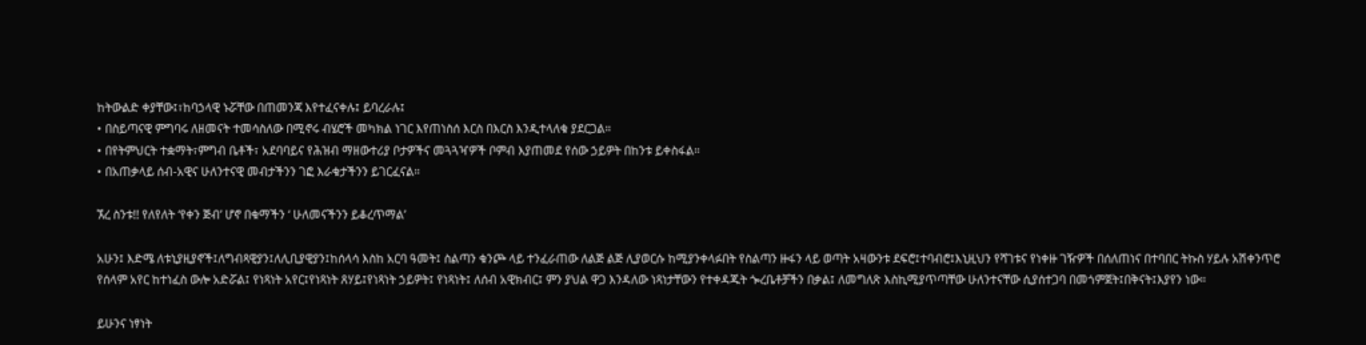ከትውልድ ቀያቸው፤፣ከባኃላዊ ኑሯቸው በጠመንጃ እየተፈናቀሉ፤ ይባረራሉ፤
• በስይጣናዊ ምግባሩ ለዘመናት ተመሳስለው በሚኖሩ ብሄሮች መካክል ነገር እየጠነስሰ እርስ በእርስ እንዲተላለቁ ያደርጋል።
• በየትምህርት ተቋማት፣ምግብ ቤቶች፣ አደባባይና የሕዝብ ማዘውተሪያ ቦታዎችና መጓጓዣዎች ቦምብ እያጠመደ የሰው ኃይዎት በከንቱ ይቀስፋል።
• በአጠቃላይ ሰብ-አዊና ሁለንተናዊ መብታችንን ገፎ እራቁታችንን ይገርፈናል።

ኧረ ስንቱ!! የለየለት ‘የቀን ጅብ’ ሆኖ በቁማችን ‘ ሁለመናችንን ይቆረጥማል’

አሁን፤ እድሜ ለቱኒያዚያኖች፤ለግብጻዊያን፤ለሊቢያዊያን፤ከሰላሳ እስከ አርባ ዓመት፤ ስልጣን ቁንጮ ላይ ተንፈራጠው ለልጅ ልጅ ሊያወርሱ ከሚያንቀላፉበት የስልጣን ዙፋን ላይ ወጣት አዛውንቱ ደፍሮ፤ተባብሮ፤እኒዚህን የሻገቱና የነቀዙ ገዥዎች በሰለጠነና በተባበር ትኩስ ሃይሉ አሽቀንጥሮ የሰላም አየር ከተነፈስ ውሎ አድሯል፤ የነጻነት አየር፤የነጻነት ጸሃይ፤የነጻነት ኃይዎት፤ የነጻነት፤ ለሰብ አዊክብር፤ ምን ያህል ዋጋ እንዳለው ነጻነታቸውን የተቀዳጁት ጐረቤቶቻችን በቃል፤ ለመግለጽ እስኪሚያጥጣቸው ሁለንተናቸው ሲያሰተጋባ በመጎምጀት፤በቅናት፤እያየን ነው።

ይሁንና ነፃነት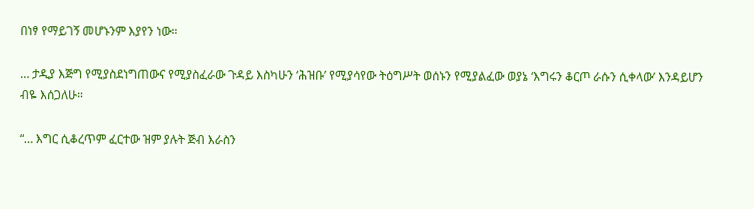በነፃ የማይገኝ መሆኑንም እያየን ነው።

… ታዲያ እጅግ የሚያስደነግጠውና የሚያስፈራው ጉዳይ እስካሁን ‘ሕዝቡ’ የሚያሳየው ትዕግሥት ወሰኑን የሚያልፈው ወያኔ ‘እግሩን ቆርጦ ራሱን ሲቀላው’ እንዳይሆን ብዬ እሰጋለሁ።

“… እግር ሲቆረጥም ፈርተው ዝም ያሉት ጅብ እራስን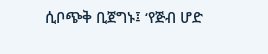ሲቦጭቅ ቢጀግኑ፤ ‘የጅብ ሆድ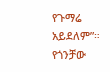የጉማሬ አይደለም”። የጎንቻው